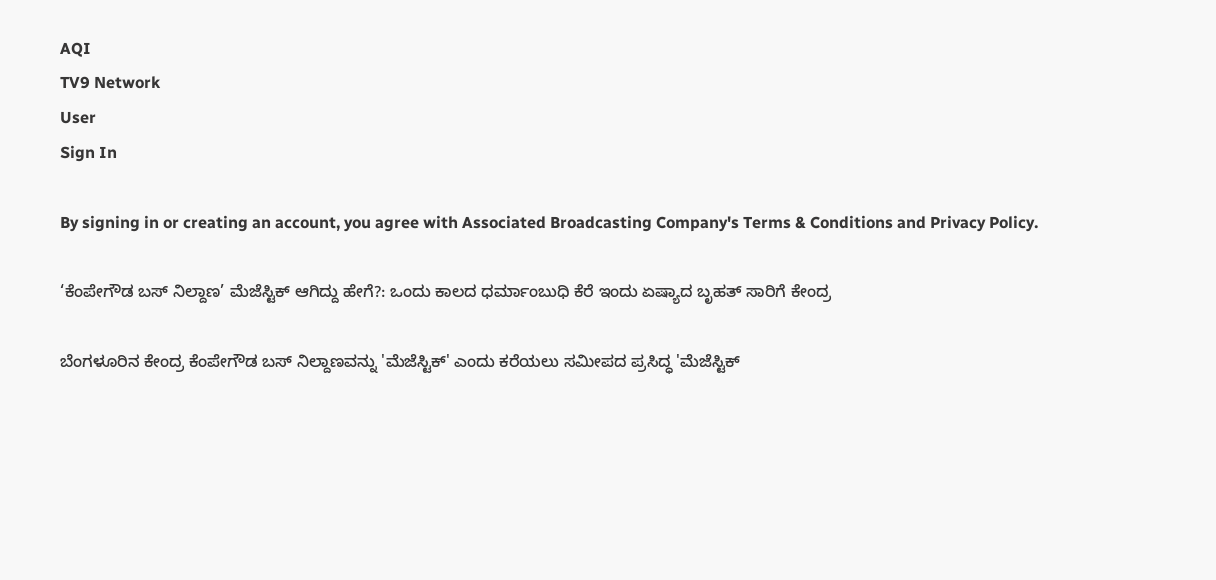AQI
TV9 Network
User
Sign In

By signing in or creating an account, you agree with Associated Broadcasting Company's Terms & Conditions and Privacy Policy.

‘ಕೆಂಪೇಗೌಡ ಬಸ್ ನಿಲ್ದಾಣ’ ಮೆಜೆಸ್ಟಿಕ್ ಆಗಿದ್ದು ಹೇಗೆ?: ಒಂದು ಕಾಲದ ಧರ್ಮಾಂಬುಧಿ ಕೆರೆ ಇಂದು ಏಷ್ಯಾದ ಬೃಹತ್ ಸಾರಿಗೆ ಕೇಂದ್ರ

ಬೆಂಗಳೂರಿನ ಕೇಂದ್ರ ಕೆಂಪೇಗೌಡ ಬಸ್ ನಿಲ್ದಾಣವನ್ನು 'ಮೆಜೆಸ್ಟಿಕ್' ಎಂದು ಕರೆಯಲು ಸಮೀಪದ ಪ್ರಸಿದ್ಧ 'ಮೆಜೆಸ್ಟಿಕ್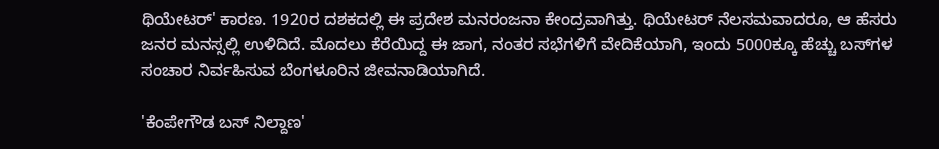ಥಿಯೇಟರ್' ಕಾರಣ. 1920ರ ದಶಕದಲ್ಲಿ ಈ ಪ್ರದೇಶ ಮನರಂಜನಾ ಕೇಂದ್ರವಾಗಿತ್ತು. ಥಿಯೇಟರ್ ನೆಲಸಮವಾದರೂ, ಆ ಹೆಸರು ಜನರ ಮನಸ್ಸಲ್ಲಿ ಉಳಿದಿದೆ. ಮೊದಲು ಕೆರೆಯಿದ್ದ ಈ ಜಾಗ, ನಂತರ ಸಭೆಗಳಿಗೆ ವೇದಿಕೆಯಾಗಿ, ಇಂದು 5000ಕ್ಕೂ ಹೆಚ್ಚು ಬಸ್‌ಗಳ ಸಂಚಾರ ನಿರ್ವಹಿಸುವ ಬೆಂಗಳೂರಿನ ಜೀವನಾಡಿಯಾಗಿದೆ.

'ಕೆಂಪೇಗೌಡ ಬಸ್ ನಿಲ್ದಾಣ'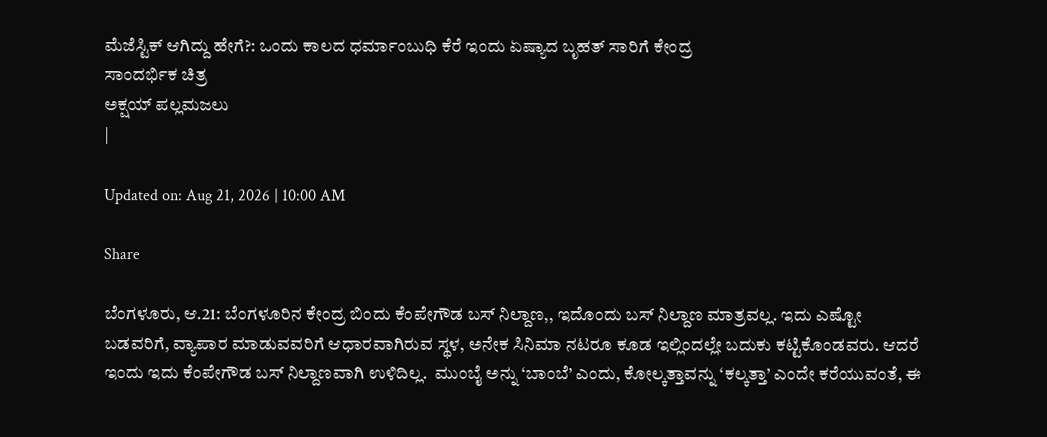ಮೆಜೆಸ್ಟಿಕ್ ಆಗಿದ್ದು ಹೇಗೆ?: ಒಂದು ಕಾಲದ ಧರ್ಮಾಂಬುಧಿ ಕೆರೆ ಇಂದು ಏಷ್ಯಾದ ಬೃಹತ್ ಸಾರಿಗೆ ಕೇಂದ್ರ
ಸಾಂದರ್ಭಿಕ ಚಿತ್ರ
ಅಕ್ಷಯ್ ಪಲ್ಲಮಜಲು
|

Updated on: Aug 21, 2026 | 10:00 AM

Share

ಬೆಂಗಳೂರು, ಆ.21: ಬೆಂಗಳೂರಿನ ಕೇಂದ್ರ ಬಿಂದು ಕೆಂಪೇಗೌಡ ಬಸ್ ನಿಲ್ದಾಣ,, ಇದೊಂದು ಬಸ್ ನಿಲ್ದಾಣ ಮಾತ್ರವಲ್ಲ. ಇದು ಎಷ್ಟೋ ಬಡವರಿಗೆ, ವ್ಯಾಪಾರ ಮಾಡುವವರಿಗೆ ಆಧಾರವಾಗಿರುವ ಸ್ಥಳ, ಅನೇಕ ಸಿನಿಮಾ ನಟರೂ ಕೂಡ ಇಲ್ಲಿಂದಲ್ಲೇ ಬದುಕು ಕಟ್ಟಿಕೊಂಡವರು. ಆದರೆ ಇಂದು ಇದು ಕೆಂಪೇಗೌಡ ಬಸ್ ನಿಲ್ದಾಣವಾಗಿ ಉಳಿದಿಲ್ಲ.  ಮುಂಬೈ ಅನ್ನು ‘ಬಾಂಬೆ’ ಎಂದು, ಕೋಲ್ಕತ್ತಾವನ್ನು ‘ಕಲ್ಕತ್ತಾ’ ಎಂದೇ ಕರೆಯುವಂತೆ, ಈ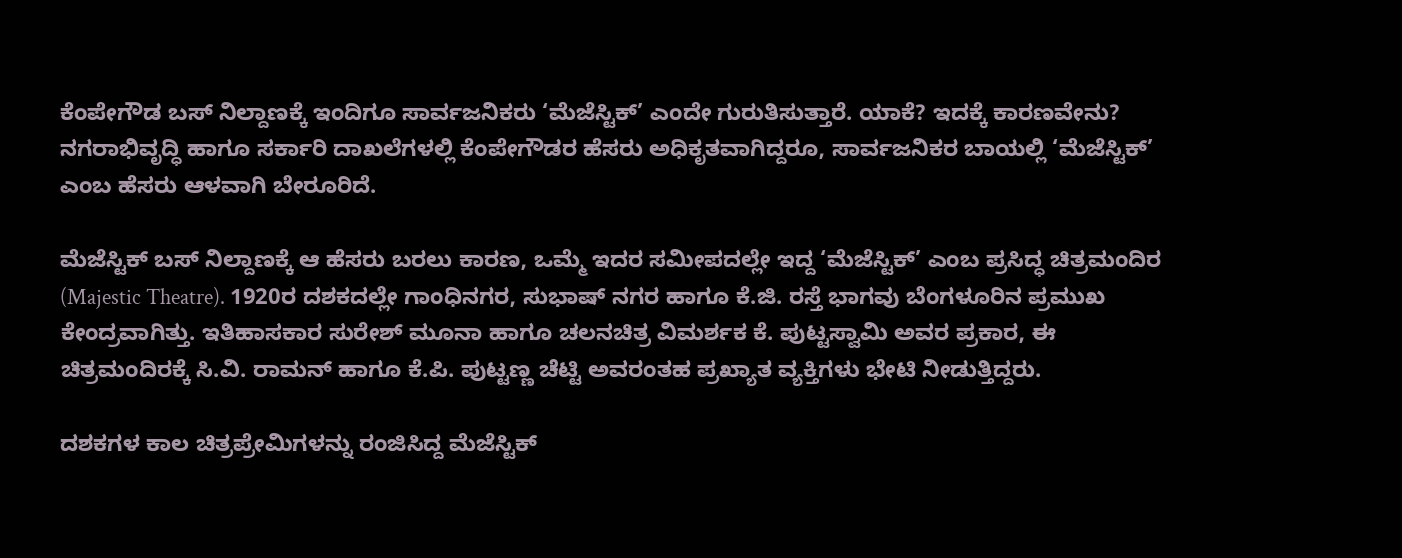ಕೆಂಪೇಗೌಡ ಬಸ್ ನಿಲ್ದಾಣಕ್ಕೆ ಇಂದಿಗೂ ಸಾರ್ವಜನಿಕರು ‘ಮೆಜೆಸ್ಟಿಕ್’ ಎಂದೇ ಗುರುತಿಸುತ್ತಾರೆ. ಯಾಕೆ? ಇದಕ್ಕೆ ಕಾರಣವೇನು? ನಗರಾಭಿವೃದ್ಧಿ ಹಾಗೂ ಸರ್ಕಾರಿ ದಾಖಲೆಗಳಲ್ಲಿ ಕೆಂಪೇಗೌಡರ ಹೆಸರು ಅಧಿಕೃತವಾಗಿದ್ದರೂ, ಸಾರ್ವಜನಿಕರ ಬಾಯಲ್ಲಿ ‘ಮೆಜೆಸ್ಟಿಕ್’ ಎಂಬ ಹೆಸರು ಆಳವಾಗಿ ಬೇರೂರಿದೆ.

ಮೆಜೆಸ್ಟಿಕ್ ಬಸ್ ನಿಲ್ದಾಣಕ್ಕೆ ಆ ಹೆಸರು ಬರಲು ಕಾರಣ, ಒಮ್ಮೆ ಇದರ ಸಮೀಪದಲ್ಲೇ ಇದ್ದ ‘ಮೆಜೆಸ್ಟಿಕ್’ ಎಂಬ ಪ್ರಸಿದ್ಧ ಚಿತ್ರಮಂದಿರ (Majestic Theatre). 1920ರ ದಶಕದಲ್ಲೇ ಗಾಂಧಿನಗರ, ಸುಭಾಷ್ ನಗರ ಹಾಗೂ ಕೆ.ಜಿ. ರಸ್ತೆ ಭಾಗವು ಬೆಂಗಳೂರಿನ ಪ್ರಮುಖ ಕೇಂದ್ರವಾಗಿತ್ತು. ಇತಿಹಾಸಕಾರ ಸುರೇಶ್ ಮೂನಾ ಹಾಗೂ ಚಲನಚಿತ್ರ ವಿಮರ್ಶಕ ಕೆ. ಪುಟ್ಟಸ್ವಾಮಿ ಅವರ ಪ್ರಕಾರ, ಈ ಚಿತ್ರಮಂದಿರಕ್ಕೆ ಸಿ.ವಿ. ರಾಮನ್ ಹಾಗೂ ಕೆ.ಪಿ. ಪುಟ್ಟಣ್ಣ ಚೆಟ್ಟಿ ಅವರಂತಹ ಪ್ರಖ್ಯಾತ ವ್ಯಕ್ತಿಗಳು ಭೇಟಿ ನೀಡುತ್ತಿದ್ದರು.

ದಶಕಗಳ ಕಾಲ ಚಿತ್ರಪ್ರೇಮಿಗಳನ್ನು ರಂಜಿಸಿದ್ದ ಮೆಜೆಸ್ಟಿಕ್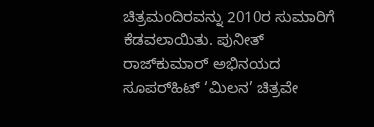ಚಿತ್ರಮಂದಿರವನ್ನು 2010ರ ಸುಮಾರಿಗೆ ಕೆಡವಲಾಯಿತು. ಪುನೀತ್ ರಾಜ್‌ಕುಮಾರ್ ಅಭಿನಯದ ಸೂಪರ್‌ಹಿಟ್ ‘ಮಿಲನ’ ಚಿತ್ರವೇ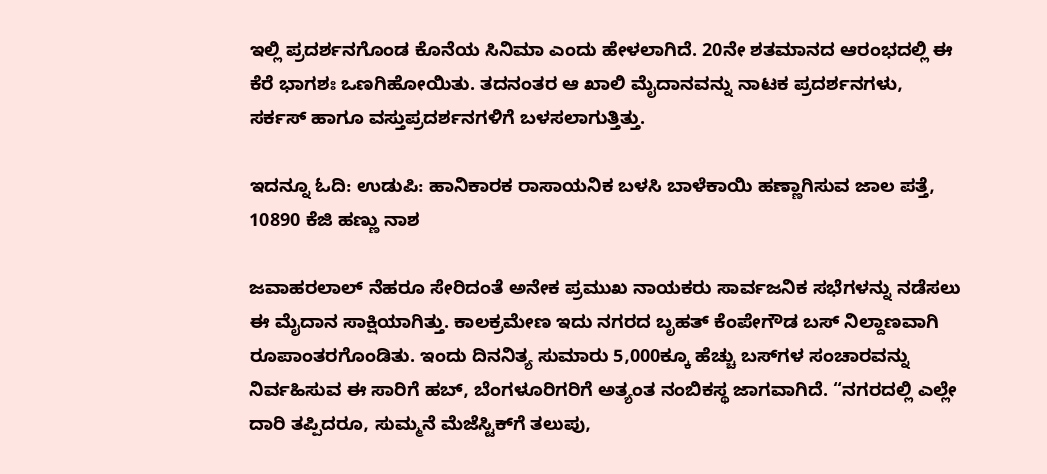ಇಲ್ಲಿ ಪ್ರದರ್ಶನಗೊಂಡ ಕೊನೆಯ ಸಿನಿಮಾ ಎಂದು ಹೇಳಲಾಗಿದೆ. 20ನೇ ಶತಮಾನದ ಆರಂಭದಲ್ಲಿ ಈ ಕೆರೆ ಭಾಗಶಃ ಒಣಗಿಹೋಯಿತು. ತದನಂತರ ಆ ಖಾಲಿ ಮೈದಾನವನ್ನು ನಾಟಕ ಪ್ರದರ್ಶನಗಳು, ಸರ್ಕಸ್ ಹಾಗೂ ವಸ್ತುಪ್ರದರ್ಶನಗಳಿಗೆ ಬಳಸಲಾಗುತ್ತಿತ್ತು.

ಇದನ್ನೂ ಓದಿ: ಉಡುಪಿ: ಹಾನಿಕಾರಕ ರಾಸಾಯನಿಕ ಬಳಸಿ ಬಾಳೆಕಾಯಿ ಹಣ್ಣಾಗಿಸುವ ಜಾಲ ಪತ್ತೆ, 10890 ಕೆಜಿ ಹಣ್ಣು ನಾಶ

ಜವಾಹರಲಾಲ್ ನೆಹರೂ ಸೇರಿದಂತೆ ಅನೇಕ ಪ್ರಮುಖ ನಾಯಕರು ಸಾರ್ವಜನಿಕ ಸಭೆಗಳನ್ನು ನಡೆಸಲು ಈ ಮೈದಾನ ಸಾಕ್ಷಿಯಾಗಿತ್ತು. ಕಾಲಕ್ರಮೇಣ ಇದು ನಗರದ ಬೃಹತ್ ಕೆಂಪೇಗೌಡ ಬಸ್ ನಿಲ್ದಾಣವಾಗಿ ರೂಪಾಂತರಗೊಂಡಿತು. ಇಂದು ದಿನನಿತ್ಯ ಸುಮಾರು 5,000ಕ್ಕೂ ಹೆಚ್ಚು ಬಸ್‌ಗಳ ಸಂಚಾರವನ್ನು ನಿರ್ವಹಿಸುವ ಈ ಸಾರಿಗೆ ಹಬ್, ಬೆಂಗಳೂರಿಗರಿಗೆ ಅತ್ಯಂತ ನಂಬಿಕಸ್ಥ ಜಾಗವಾಗಿದೆ. “ನಗರದಲ್ಲಿ ಎಲ್ಲೇ ದಾರಿ ತಪ್ಪಿದರೂ, ಸುಮ್ಮನೆ ಮೆಜೆಸ್ಟಿಕ್‌ಗೆ ತಲುಪು,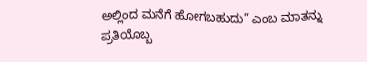ಅಲ್ಲಿಂದ ಮನೆಗೆ ಹೋಗಬಹುದು” ಎಂಬ ಮಾತನ್ನು ಪ್ರತಿಯೊಬ್ಬ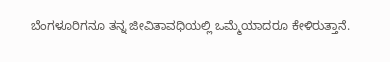ಬೆಂಗಳೂರಿಗನೂ ತನ್ನ ಜೀವಿತಾವಧಿಯಲ್ಲಿ ಒಮ್ಮೆಯಾದರೂ ಕೇಳಿರುತ್ತಾನೆ.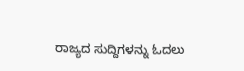ರಾಜ್ಯದ ಸುದ್ದಿಗಳನ್ನು ಓದಲು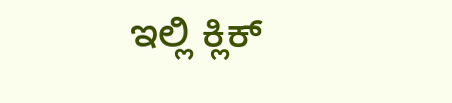ಇಲ್ಲಿ ಕ್ಲಿಕ್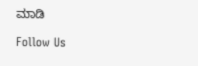ಮಾಡಿ

Follow Us